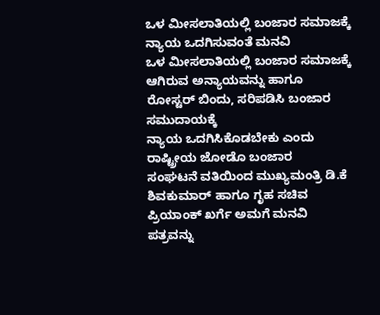ಒಳ ಮೀಸಲಾತಿಯಲ್ಲಿ ಬಂಜಾರ ಸಮಾಜಕ್ಕೆ ನ್ಯಾಯ ಒದಗಿಸುವಂತೆ ಮನವಿ
ಒಳ ಮೀಸಲಾತಿಯಲ್ಲಿ ಬಂಜಾರ ಸಮಾಜಕ್ಕೆ ಆಗಿರುವ ಅನ್ಯಾಯವನ್ನು ಹಾಗೂ ರೋಸ್ಟರ್ ಬಿಂದು, ಸರಿಪಡಿಸಿ ಬಂಜಾರ ಸಮುದಾಯಕ್ಕೆ
ನ್ಯಾಯ ಒದಗಿಸಿಕೊಡಬೇಕು ಎಂದು ರಾಷ್ಟ್ರೀಯ ಜೋಡೊ ಬಂಜಾರ
ಸಂಘಟನೆ ವತಿಯಿಂದ ಮುಖ್ಯಮಂತ್ರಿ ಡಿ.ಕೆ ಶಿವಕುಮಾರ್ ಹಾಗೂ ಗೃಹ ಸಚಿವ ಪ್ರಿಯಾಂಕ್ ಖರ್ಗೆ ಅಮಗೆ ಮನವಿ ಪತ್ರವನ್ನು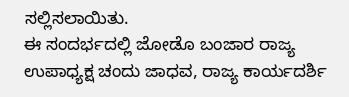ಸಲ್ಲಿಸಲಾಯಿತು.
ಈ ಸಂದರ್ಭದಲ್ಲಿ ಜೋಡೊ ಬಂಜಾರ ರಾಜ್ಯ ಉಪಾಧ್ಯಕ್ಷ ಚಂದು ಜಾಧವ, ರಾಜ್ಯ ಕಾರ್ಯದರ್ಶಿ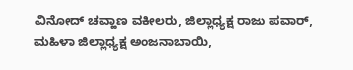ವಿನೋದ್ ಚವ್ಹಾಣ ವಕೀಲರು, ಜಿಲ್ಲಾಧ್ಯಕ್ಷ ರಾಜು ಪವಾರ್, ಮಹಿಳಾ ಜಿಲ್ಲಾಧ್ಯಕ್ಷ ಅಂಜನಾಬಾಯಿ,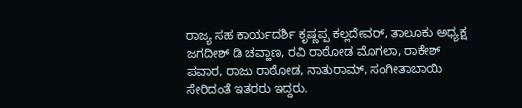ರಾಜ್ಯ ಸಹ ಕಾರ್ಯದರ್ಶಿ ಕೃಷ್ಣಪ್ಪ ಕಲ್ಲದೇವರ್, ತಾಲೂಕು ಅಧ್ಯಕ್ಷ
ಜಗದೀಶ್ ಡಿ ಚವ್ಹಾಣ, ರವಿ ರಾಠೋಡ ಮೊಗಲಾ, ರಾಕೇಶ್
ಪವಾರ, ರಾಜು ರಾಠೋಡ, ನಾತುರಾಮ್, ಸಂಗೀತಾಬಾಯಿ
ಸೇರಿದಂತೆ ಇತರರು ಇದ್ದರು.